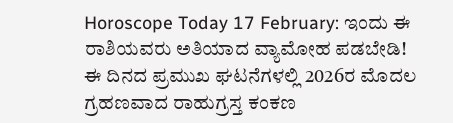Horoscope Today 17 February: ಇಂದು ಈ ರಾಶಿಯವರು ಅತಿಯಾದ ವ್ಯಾಮೋಹ ಪಡಬೇಡಿ!
ಈ ದಿನದ ಪ್ರಮುಖ ಘಟನೆಗಳಲ್ಲಿ 2026ರ ಮೊದಲ ಗ್ರಹಣವಾದ ರಾಹುಗ್ರಸ್ತ ಕಂಕಣ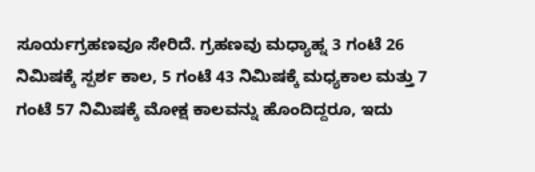ಸೂರ್ಯಗ್ರಹಣವೂ ಸೇರಿದೆ. ಗ್ರಹಣವು ಮಧ್ಯಾಹ್ನ 3 ಗಂಟೆ 26 ನಿಮಿಷಕ್ಕೆ ಸ್ಪರ್ಶ ಕಾಲ, 5 ಗಂಟೆ 43 ನಿಮಿಷಕ್ಕೆ ಮಧ್ಯಕಾಲ ಮತ್ತು 7 ಗಂಟೆ 57 ನಿಮಿಷಕ್ಕೆ ಮೋಕ್ಷ ಕಾಲವನ್ನು ಹೊಂದಿದ್ದರೂ, ಇದು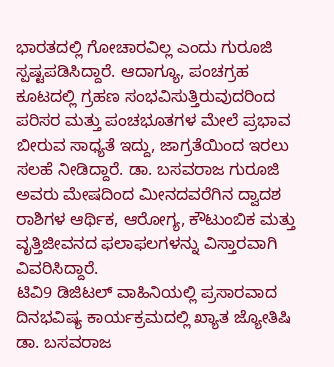ಭಾರತದಲ್ಲಿ ಗೋಚಾರವಿಲ್ಲ ಎಂದು ಗುರೂಜಿ ಸ್ಪಷ್ಟಪಡಿಸಿದ್ದಾರೆ. ಆದಾಗ್ಯೂ, ಪಂಚಗ್ರಹ ಕೂಟದಲ್ಲಿ ಗ್ರಹಣ ಸಂಭವಿಸುತ್ತಿರುವುದರಿಂದ ಪರಿಸರ ಮತ್ತು ಪಂಚಭೂತಗಳ ಮೇಲೆ ಪ್ರಭಾವ ಬೀರುವ ಸಾಧ್ಯತೆ ಇದ್ದು, ಜಾಗ್ರತೆಯಿಂದ ಇರಲು ಸಲಹೆ ನೀಡಿದ್ದಾರೆ. ಡಾ. ಬಸವರಾಜ ಗುರೂಜಿ ಅವರು ಮೇಷದಿಂದ ಮೀನದವರೆಗಿನ ದ್ವಾದಶ ರಾಶಿಗಳ ಆರ್ಥಿಕ, ಆರೋಗ್ಯ, ಕೌಟುಂಬಿಕ ಮತ್ತು ವೃತ್ತಿಜೀವನದ ಫಲಾಫಲಗಳನ್ನು ವಿಸ್ತಾರವಾಗಿ ವಿವರಿಸಿದ್ದಾರೆ.
ಟಿವಿ9 ಡಿಜಿಟಲ್ ವಾಹಿನಿಯಲ್ಲಿ ಪ್ರಸಾರವಾದ ದಿನಭವಿಷ್ಯ ಕಾರ್ಯಕ್ರಮದಲ್ಲಿ ಖ್ಯಾತ ಜ್ಯೋತಿಷಿ ಡಾ. ಬಸವರಾಜ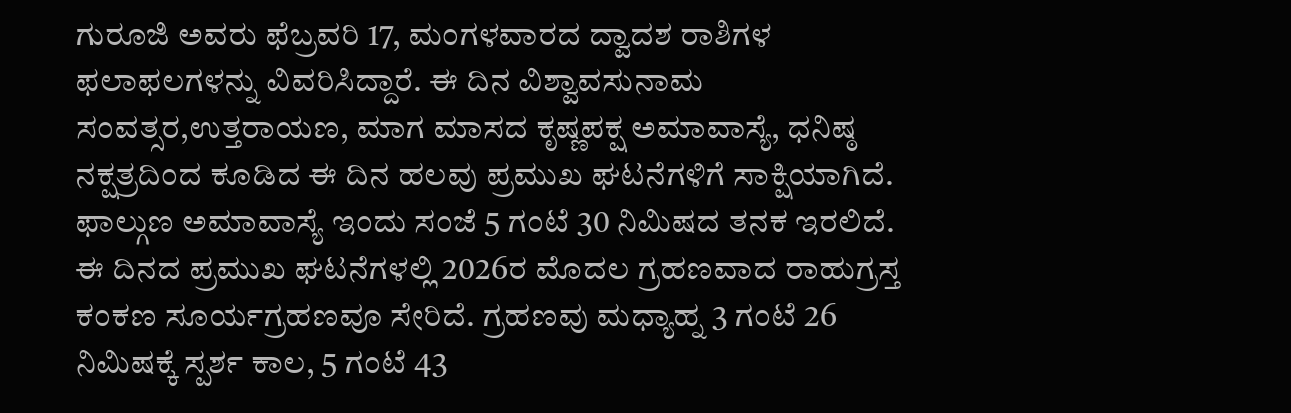ಗುರೂಜಿ ಅವರು ಫೆಬ್ರವರಿ 17, ಮಂಗಳವಾರದ ದ್ವಾದಶ ರಾಶಿಗಳ ಫಲಾಫಲಗಳನ್ನು ವಿವರಿಸಿದ್ದಾರೆ. ಈ ದಿನ ವಿಶ್ವಾವಸುನಾಮ ಸಂವತ್ಸರ,ಉತ್ತರಾಯಣ, ಮಾಗ ಮಾಸದ ಕೃಷ್ಣಪಕ್ಷ ಅಮಾವಾಸ್ಯೆ, ಧನಿಷ್ಠ ನಕ್ಷತ್ರದಿಂದ ಕೂಡಿದ ಈ ದಿನ ಹಲವು ಪ್ರಮುಖ ಘಟನೆಗಳಿಗೆ ಸಾಕ್ಷಿಯಾಗಿದೆ. ಫಾಲ್ಗುಣ ಅಮಾವಾಸ್ಯೆ ಇಂದು ಸಂಜೆ 5 ಗಂಟೆ 30 ನಿಮಿಷದ ತನಕ ಇರಲಿದೆ.
ಈ ದಿನದ ಪ್ರಮುಖ ಘಟನೆಗಳಲ್ಲಿ 2026ರ ಮೊದಲ ಗ್ರಹಣವಾದ ರಾಹುಗ್ರಸ್ತ ಕಂಕಣ ಸೂರ್ಯಗ್ರಹಣವೂ ಸೇರಿದೆ. ಗ್ರಹಣವು ಮಧ್ಯಾಹ್ನ 3 ಗಂಟೆ 26 ನಿಮಿಷಕ್ಕೆ ಸ್ಪರ್ಶ ಕಾಲ, 5 ಗಂಟೆ 43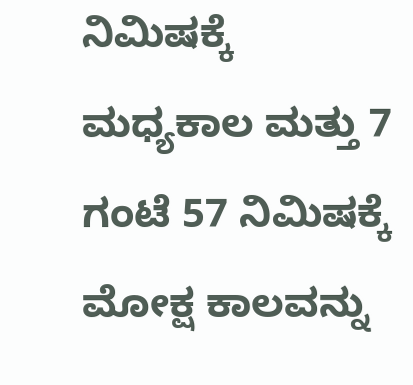ನಿಮಿಷಕ್ಕೆ ಮಧ್ಯಕಾಲ ಮತ್ತು 7 ಗಂಟೆ 57 ನಿಮಿಷಕ್ಕೆ ಮೋಕ್ಷ ಕಾಲವನ್ನು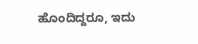ಹೊಂದಿದ್ದರೂ, ಇದು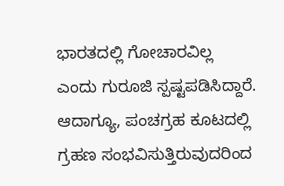ಭಾರತದಲ್ಲಿ ಗೋಚಾರವಿಲ್ಲ ಎಂದು ಗುರೂಜಿ ಸ್ಪಷ್ಟಪಡಿಸಿದ್ದಾರೆ. ಆದಾಗ್ಯೂ, ಪಂಚಗ್ರಹ ಕೂಟದಲ್ಲಿ ಗ್ರಹಣ ಸಂಭವಿಸುತ್ತಿರುವುದರಿಂದ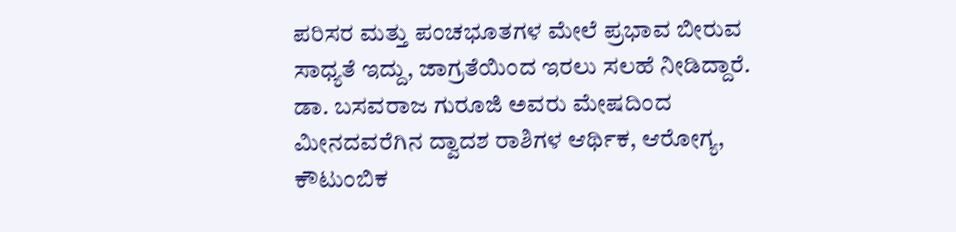ಪರಿಸರ ಮತ್ತು ಪಂಚಭೂತಗಳ ಮೇಲೆ ಪ್ರಭಾವ ಬೀರುವ ಸಾಧ್ಯತೆ ಇದ್ದು, ಜಾಗ್ರತೆಯಿಂದ ಇರಲು ಸಲಹೆ ನೀಡಿದ್ದಾರೆ. ಡಾ. ಬಸವರಾಜ ಗುರೂಜಿ ಅವರು ಮೇಷದಿಂದ ಮೀನದವರೆಗಿನ ದ್ವಾದಶ ರಾಶಿಗಳ ಆರ್ಥಿಕ, ಆರೋಗ್ಯ, ಕೌಟುಂಬಿಕ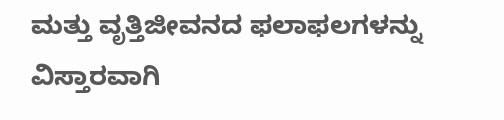ಮತ್ತು ವೃತ್ತಿಜೀವನದ ಫಲಾಫಲಗಳನ್ನು ವಿಸ್ತಾರವಾಗಿ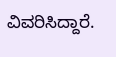ವಿವರಿಸಿದ್ದಾರೆ.